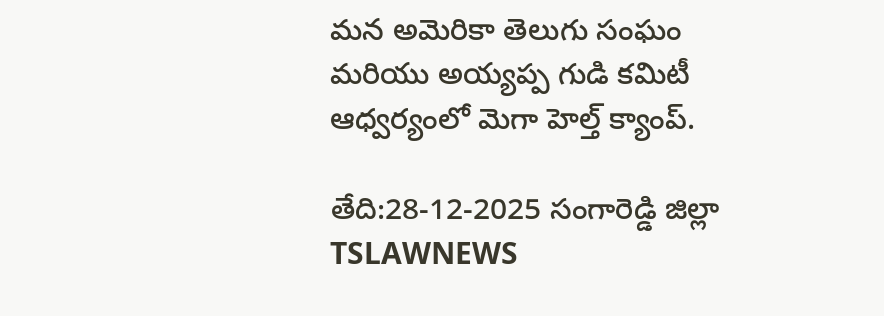మన అమెరికా తెలుగు సంఘం మరియు అయ్యప్ప గుడి కమిటీ ఆధ్వర్యంలో మెగా హెల్త్ క్యాంప్.

తేది:28-12-2025 సంగారెడ్డి జిల్లా TSLAWNEWS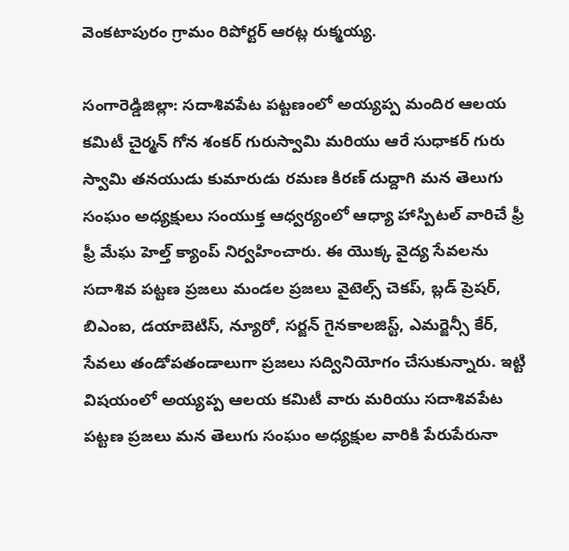వెంకటాపురం గ్రామం రిపోర్టర్ ఆరట్ల రుక్మయ్య.

సంగారెడ్డిజిల్లా: సదాశివపేట పట్టణంలో అయ్యప్ప మందిర ఆలయ కమిటీ చైర్మన్ గోన శంకర్ గురుస్వామి మరియు ఆరే సుధాకర్ గురు స్వామి తనయుడు కుమారుడు రమణ కిరణ్ దుద్దాగి మన తెలుగు సంఘం అధ్యక్షులు సంయుక్త ఆధ్వర్యంలో ఆధ్యా హాస్పిటల్ వారిచే ఫ్రీ ఫ్రీ మేఘ హెల్త్ క్యాంప్ నిర్వహించారు. ఈ యొక్క వైద్య సేవలను సదాశివ పట్టణ ప్రజలు మండల ప్రజలు వైటెల్స్ చెకప్, బ్లడ్ ప్రెషర్, బిఎంఐ, డయాబెటిస్, న్యూరో, సర్జన్ గైనకాలజిస్ట్, ఎమర్జెన్సీ కేర్, సేవలు తండోపతండాలుగా ప్రజలు సద్వినియోగం చేసుకున్నారు. ఇట్టి విషయంలో అయ్యప్ప ఆలయ కమిటీ వారు మరియు సదాశివపేట పట్టణ ప్రజలు మన తెలుగు సంఘం అధ్యక్షుల వారికి పేరుపేరునా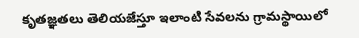కృతజ్ఞతలు తెలియజేస్తూ ఇలాంటి సేవలను గ్రామస్థాయిలో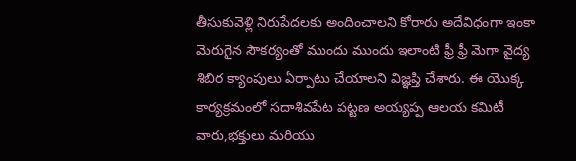తీసుకువెళ్లి నిరుపేదలకు అందించాలని కోరారు అదేవిధంగా ఇంకా మెరుగైన సౌకర్యంతో ముందు ముందు ఇలాంటి ఫ్రీ ఫ్రీ మెగా వైద్య శిబిర క్యాంపులు ఏర్పాటు చేయాలని విజ్ఞప్తి చేశారు. ఈ యొక్క కార్యక్రమంలో సదాశివపేట పట్టణ అయ్యప్ప ఆలయ కమిటీ వారు,భక్తులు మరియు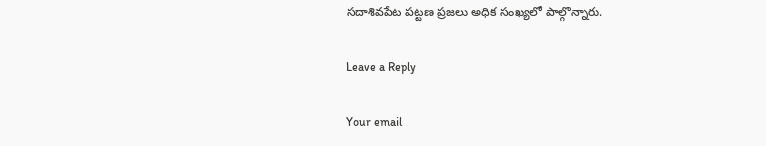సదాశివపేట పట్టణ ప్రజలు అధిక సంఖ్యలో పాల్గొన్నారు.

Leave a Reply

Your email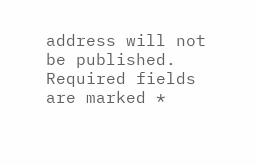address will not be published. Required fields are marked *